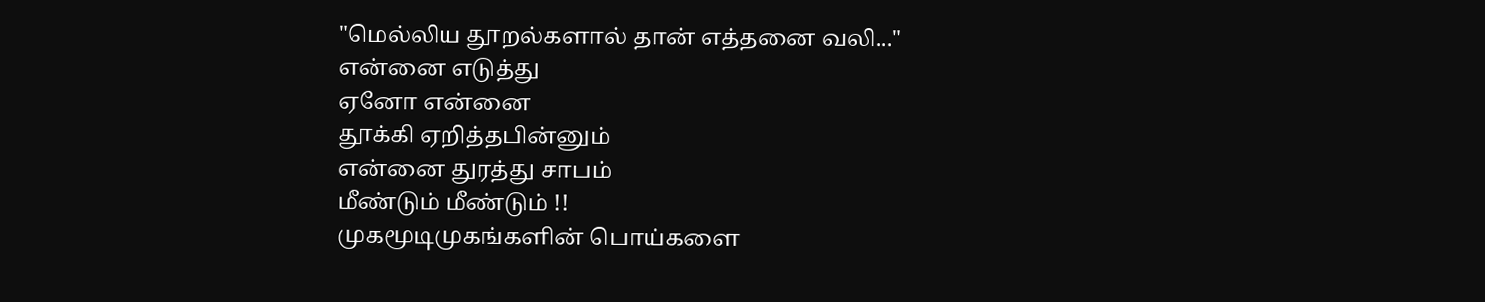"மெல்லிய தூறல்களால் தான் எத்தனை வலி..."
என்னை எடுத்து
ஏனோ என்னை
தூக்கி ஏறித்தபின்னும்
என்னை துரத்து சாபம்
மீண்டும் மீண்டும் !!
முகமூடிமுகங்களின் பொய்களை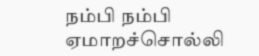நம்பி நம்பி ஏமாறச்சொல்லி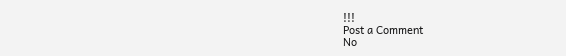!!!
Post a Comment
No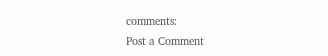comments:
Post a Comment